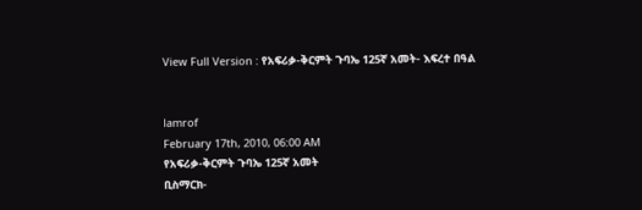View Full Version : የአፍሪቃ-ቅርምት ጉባኤ 125ኛ አመት- እፍረተ በዓል


lamrof
February 17th, 2010, 06:00 AM
የአፍሪቃ-ቅርምት ጉባኤ 125ኛ አመት
ቢስማርክ-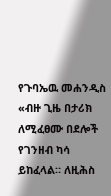የጉባኤዉ መሐንዲስ
«ብዙ ጊዜ በታሪክ ለሚፈፀሙ በደሎች የገንዘብ ካሳ ይከፈላል። ለዚሕስ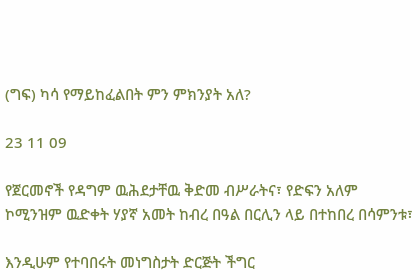(ግፍ) ካሳ የማይከፈልበት ምን ምክንያት አለ?

23 11 09

የጀርመኖች የዳግም ዉሕደታቸዉ ቅድመ ብሥራትና፣ የድፍን አለም ኮሚንዝም ዉድቀት ሃያኛ አመት ከብረ በዓል በርሊን ላይ በተከበረ በሳምንቱ፣

እንዲሁም የተባበሩት መነግስታት ድርጅት ችግር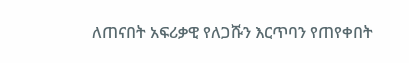ለጠናበት አፍሪቃዊ የለጋሹን እርጥባን የጠየቀበት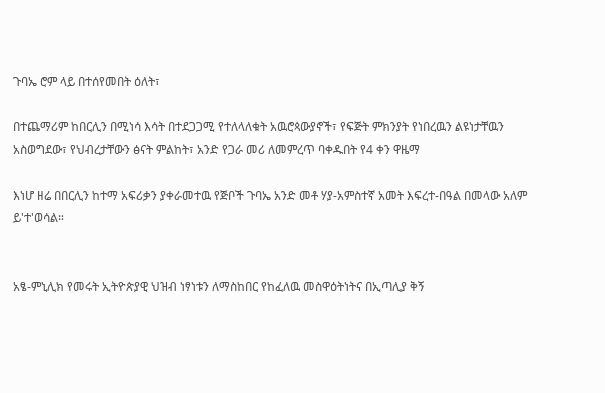ጉባኤ ሮም ላይ በተሰየመበት ዕለት፣

በተጨማሪም ከበርሊን በሚነሳ እሳት በተደጋጋሚ የተለላለቁት አዉሮጳውያኖች፣ የፍጅት ምክንያት የነበረዉን ልዩነታቸዉን አስወግደው፣ የህብረታቸውን ፅናት ምልከት፣ አንድ የጋራ መሪ ለመምረጥ ባቀዱበት የ4 ቀን ዋዜማ

እነሆ ዘሬ በበርሊን ከተማ አፍሪቃን ያቀራመተዉ የጅቦች ጉባኤ አንድ መቶ ሃያ-አምስተኛ አመት እፍረተ-በዓል በመላው አለም ይ'ተ'ወሳል።


አፄ-ምኒሊክ የመሩት ኢትዮጵያዊ ህዝብ ነፃነቱን ለማስከበር የከፈለዉ መስዋዕትነትና በኢጣሊያ ቅኝ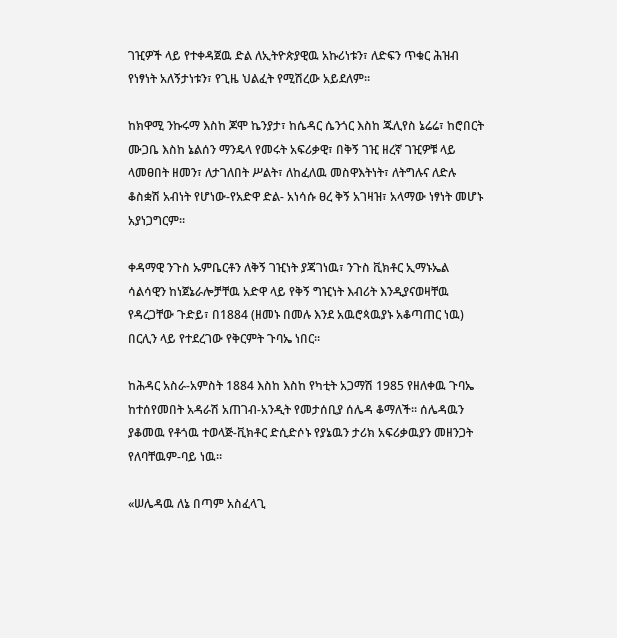ገዢዎች ላይ የተቀዳጀዉ ድል ለኢትዮጵያዊዉ አኩሪነቱን፣ ለድፍን ጥቁር ሕዝብ የነፃነት አለኝታነቱን፣ የጊዜ ህልፈት የሚሽረው አይደለም።

ከክዋሚ ንኩሩማ እስከ ጆሞ ኬንያታ፣ ከሴዳር ሴንጎር እስከ ጁሊየስ ኔሬሬ፣ ከሮበርት ሙጋቤ እስከ ኔልሰን ማንዴላ የመሩት አፍሪቃዊ፣ በቅኝ ገዢ ዘረኛ ገዢዎቹ ላይ ላመፀበት ዘመን፣ ለታገለበት ሥልት፣ ለከፈለዉ መስዋእትነት፣ ለትግሉና ለድሉ ቆስቋሽ አብነት የሆነው-የአድዋ ድል- አነሳሱ ፀረ ቅኝ አገዛዝ፣ አላማው ነፃነት መሆኑ አያነጋግርም።

ቀዳማዊ ንጉስ ኡምቤርቶን ለቅኝ ገዢነት ያጃገነዉ፣ ንጉስ ቪክቶር ኢማኑኤል ሳልሳዊን ከነጀኔራሎቻቸዉ አድዋ ላይ የቅኝ ግዢነት እብሪት እንዲያናወዛቸዉ የዳረጋቸው ጉድይ፣ በ1884 (ዘመኑ በመሉ እንደ አዉሮጳዉያኑ አቆጣጠር ነዉ) በርሊን ላይ የተደረገው የቅርምት ጉባኤ ነበር።

ከሕዳር አስራ-አምስት 1884 እስከ እስከ የካቲት አጋማሽ 1985 የዘለቀዉ ጉባኤ ከተሰየመበት አዳራሽ አጠገብ-አንዲት የመታሰቢያ ሰሌዳ ቆማለች። ሰሌዳዉን ያቆመዉ የቶጎዉ ተወላጅ-ቪክቶር ድሲድሶኑ የያኔዉን ታሪክ አፍሪቃዉያን መዘንጋት የለባቸዉም-ባይ ነዉ።

«ሠሌዳዉ ለኔ በጣም አስፈላጊ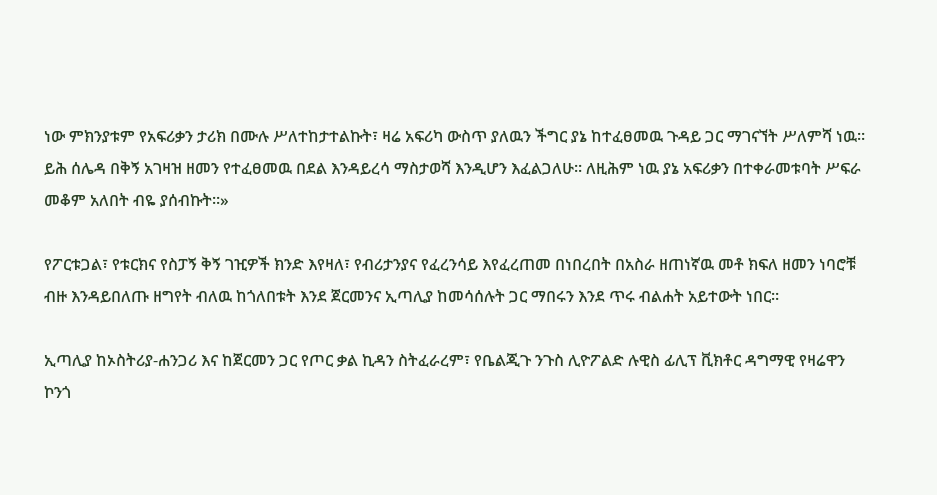ነው ምክንያቱም የአፍሪቃን ታሪክ በሙሉ ሥለተከታተልኩት፣ ዛሬ አፍሪካ ውስጥ ያለዉን ችግር ያኔ ከተፈፀመዉ ጉዳይ ጋር ማገናኘት ሥለምሻ ነዉ። ይሕ ሰሌዳ በቅኝ አገዛዝ ዘመን የተፈፀመዉ በደል እንዳይረሳ ማስታወሻ እንዲሆን እፈልጋለሁ። ለዚሕም ነዉ ያኔ አፍሪቃን በተቀራመቱባት ሥፍራ መቆም አለበት ብዬ ያሰብኩት።»

የፖርቱጋል፣ የቱርክና የስፓኝ ቅኝ ገዢዎች ክንድ እየዛለ፣ የብሪታንያና የፈረንሳይ እየፈረጠመ በነበረበት በአስራ ዘጠነኛዉ መቶ ክፍለ ዘመን ነባሮቹ ብዙ እንዳይበለጡ ዘግየት ብለዉ ከጎለበቱት እንደ ጀርመንና ኢጣሊያ ከመሳሰሉት ጋር ማበሩን እንደ ጥሩ ብልሐት አይተውት ነበር።

ኢጣሊያ ከኦስትሪያ-ሐንጋሪ እና ከጀርመን ጋር የጦር ቃል ኪዳን ስትፈራረም፣ የቤልጂጉ ንጉስ ሊዮፖልድ ሉዊስ ፊሊፕ ቪክቶር ዳግማዊ የዛሬዋን ኮንጎ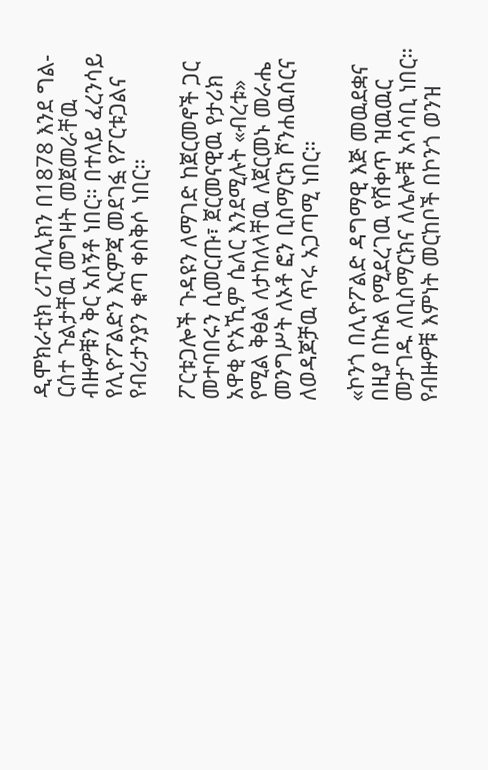ዲሞክራቲክ ሪፐብሊክን በ1878 እንደ ግል-ርሰተ ጉልታቸዉ መግዛት መጀመራቸዉ ብዙዎቹን ቅር አሰኝቶ ነበር። በተለይ ፈረንሳይ የሊዮፖልድን እርምጃ መደገፏ የፖርቱጋልና የብሪታንያን ቁጣ ቀስቅሶ ነበር።

ፖርቱጋሎች ጉዳዩን ለማገድ ከጀርመኖች ጋር መተባበሩን ሲመርጡ፣ ጀርመናዊዉ የታሪክ አዋቂ ዮአኺም ሴለር እንደሚሉት «ብረቱ» የሚል ቅፅል ለታከለላቸዉ ለጀርመኑ መራሔ መንግሥት ለኦቶ ፎን ቢስማርክ ሾንሐዉሰርና ለወዳጆቻዉ ጥሩ አጋጣሚ ነበር።

«ኮንጎ በሊዮፖልድ ዳግማዊ እጅ መዉደቋና በዚያ በኩል የሚደረገዉ የሸቀጥ ዝዉዉር መታገዱ ለቢስማርክና ለሌሎቹ አሳሳቢ ነበር። የብዙዎቹ እምነት መርከቦች በኮንጎ ወንዝ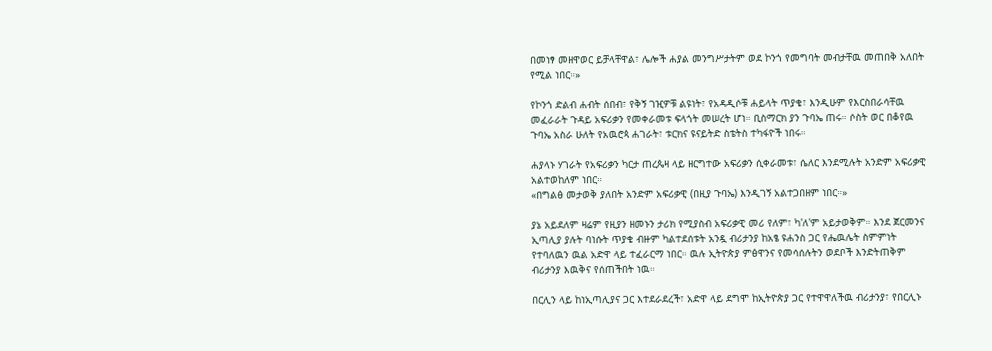በመነፃ መዘዋወር ይቻላቸዋል፣ ሌሎች ሐያል መንግሥታትም ወደ ኮንጎ የመግባት መብታቸዉ መጠበቅ አለበት የሚል ነበር።»

የኮንጎ ድልብ ሐብት ሰበብ፣ የቅኝ ገዢዎቹ ልዩነት፣ የአዳዲሶቹ ሐይላት ጥያቄ፣ እንዲሁም የእርስበራሳቸዉ መፈራራት ጉዳይ አፍሪቃን የመቀራመቱ ፍላጎት መሠረት ሆነ። ቢስማርክ ያን ጉባኤ ጠሩ። ሶስት ወር በቆየዉ ጉባኤ አስራ ሁለት የአዉሮጳ ሐገራት፣ ቱርክና ዩናይትድ ስቴትስ ተካፋዮች ነበሩ።

ሐያላኑ ሃገራት የአፍሪቃን ካርታ ጠረጴዛ ላይ ዘርግተው አፍሪቃን ሲቀራመቱ፣ ሴለር እንደሚሉት አንድም አፍሪቃዊ አልተወከለም ነበር።
«በግልፅ መታወቅ ያለበት አንድም አፍሪቃዊ (በዚያ ጉባኤ) እንዲገኝ አልተጋበዘም ነበር።»

ያኔ አይደለም ዛሬም የዚያን ዘመኑን ታሪክ የሚያስብ አፍሪቃዊ መሪ የለም፣ ካ'ለ'ም አይታወቅም። እንደ ጀርመንና ኢጣሊያ ያሉት ባነሱት ጥያቄ ብዙም ካልተደሰቱት አንዷ ብሪታንያ ከአፄ ዩሐንስ ጋር የሔዉሌት ስምምነት የተባለዉን ዉል አድዋ ላይ ተፈራርማ ነበር። ዉሉ ኢትዮጵያ ምፅዋንና የመሳሰሉትን ወደቦች እንድትጠቅም ብሪታንያ እዉቅና የሰጠችበት ነዉ።

በርሊን ላይ ከነኢጣሊያና ጋር እተደራደረች፣ አድዋ ላይ ደግሞ ከኢትዮጵያ ጋር የተዋዋለችዉ ብሪታንያ፣ የበርሊኑ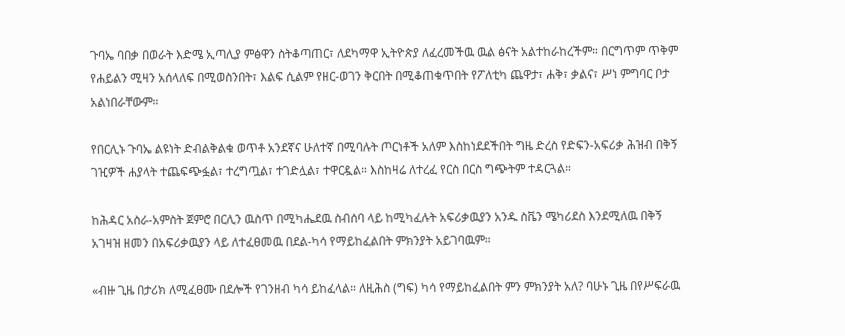ጉባኤ ባበቃ በወራት እድሜ ኢጣሊያ ምፅዋን ስትቆጣጠር፣ ለደካማዋ ኢትዮጵያ ለፈረመችዉ ዉል ፅናት አልተከራከረችም። በርግጥም ጥቅም የሐይልን ሚዛን አሰላለፍ በሚወስንበት፣ እልፍ ሲልም የዘር-ወገን ቅርበት በሚቆጠቁጥበት የፖለቲካ ጨዋታ፣ ሐቅ፣ ቃልና፣ ሥነ ምግባር ቦታ አልነበራቸውም።

የበርሊኑ ጉባኤ ልዩነት ድብልቅልቁ ወጥቶ አንደኛና ሁለተኛ በሚባሉት ጦርነቶች አለም እስከነደደችበት ግዜ ድረስ የድፍን-አፍሪቃ ሕዝብ በቅኝ ገዢዎች ሐያላት ተጨፍጭፏል፣ ተረግጧል፣ ተገድሏል፣ ተዋርዷል። እስከዛሬ ለተረፈ የርስ በርስ ግጭትም ተዳርጓል።

ከሕዳር አስራ-አምስት ጀምሮ በርሊን ዉስጥ በሚካሔደዉ ስብሰባ ላይ ከሚካፈሉት አፍሪቃዉያን አንዱ ስቬን ሜካሪደስ እንደሚለዉ በቅኝ አገዛዝ ዘመን በአፍሪቃዉያን ላይ ለተፈፀመዉ በደል-ካሳ የማይከፈልበት ምክንያት አይገባዉም።

«ብዙ ጊዜ በታሪክ ለሚፈፀሙ በደሎች የገንዘብ ካሳ ይከፈላል። ለዚሕስ (ግፍ) ካሳ የማይከፈልበት ምን ምክንያት አለ? ባሁኑ ጊዜ በየሥፍራዉ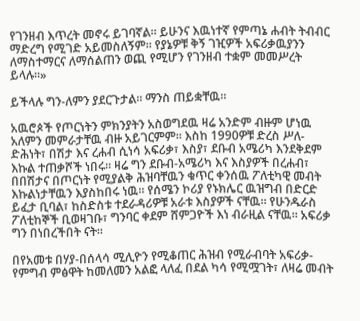የገንዘብ እጥረት መኖሩ ይገባኛል። ይሁንና እዉነተኛ የምጣኔ ሐብት ትብብር ማድረግ የሚገድ አይመስለኝም። የያኔዎቹ ቅኝ ገዢዎች አፍሪቃዉያንን ለማስተማርና ለማሰልጠን ወጪ የሚሆን የገንዘብ ተቋም መመሥረት ይላሉ።»

ይችላሉ ግን-ለምን ያደርጉታል። ማንስ ጠይቋቸዉ።

አዉሮጶች የጦርነትን ምክንያትን አስወግደዉ ዛሬ አንድም ብዙም ሆነዉ አለምን መምራታቸዉ ብዙ አይገርምም። እስከ 1990ዎቹ ድረስ ሥለ-ድሕነት፣ በሽታ እና ረሐብ ሲነሳ አፍሪቃ፣ እስያ፣ ደቡብ አሜሪካ እንደቅደም እኩል ተጠቃሾች ነበሩ። ዛሬ ግን ደቡብ-አሜሪካ እና እስያዎች በረሐብ፣ በበሽታና በጦርነት የሚያልቅ ሕዝባቸዉን ቁጥር ቀንሰዉ ፖለቲካዊ መብት እኩልነታቸዉን እያስከበሩ ነዉ። የሰሜን ኮሪያ የኑክሌር ዉዝግብ በድርድ ይፈታ ቢባል፣ ከስድስቱ ተደራዳሪዎቹ አራቱ እስያዎች ናቸዉ። የሁንዱራስ ፖለቲከኞች ቢወዛገቡ፣ ግንባር ቀደም ሸምጋዮች እነ ብራዚል ናቸዉ። አፍሪቃ ግን በነበረችበት ናት።

በየአመቱ በሃያ-በሰላሳ ሚሊዮን የሚቆጠር ሕዝብ የሚራብባት አፍሪቃ-የምግብ ምፅዋት ከመለመን አልፎ ላለፈ በደል ካሳ የሚሟገት፣ ለዛሬ መብት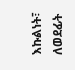እኩልነት፣ ለወደፊት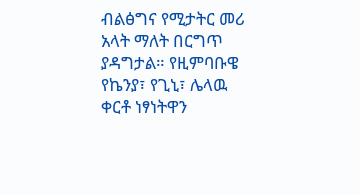ብልፅግና የሚታትር መሪ አላት ማለት በርግጥ ያዳግታል። የዚምባቡዌ የኬንያ፣ የጊኒ፣ ሌላዉ ቀርቶ ነፃነትዋን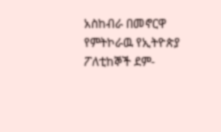አስከብራ በመኖርዋ የምትኮራዉ የኢትዮጵያ ፖለቲከኞች ደም-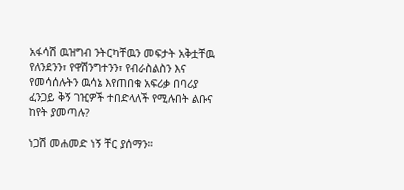አፋሳሽ ዉዝግብ ንትርካቸዉን መፍታት አቅቷቸዉ የለንደንን፣ የዋሽንግተንን፣ የብራስልስን እና የመሳሰሉትን ዉሳኔ እየጠበቁ አፍሪቃ በባሪያ ፈንጋይ ቅኝ ገዢዎች ተበድላለች የሚሉበት ልቡና ከየት ያመጣሉ?

ነጋሽ መሐመድ ነኝ ቸር ያሰማን።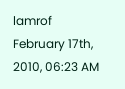lamrof
February 17th, 2010, 06:23 AM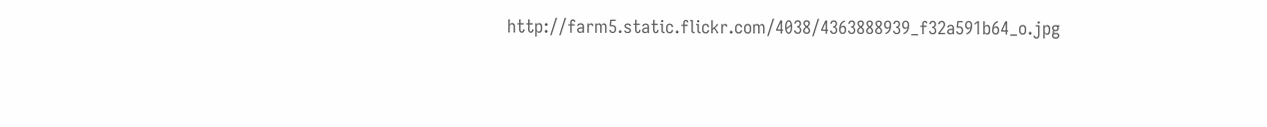http://farm5.static.flickr.com/4038/4363888939_f32a591b64_o.jpg